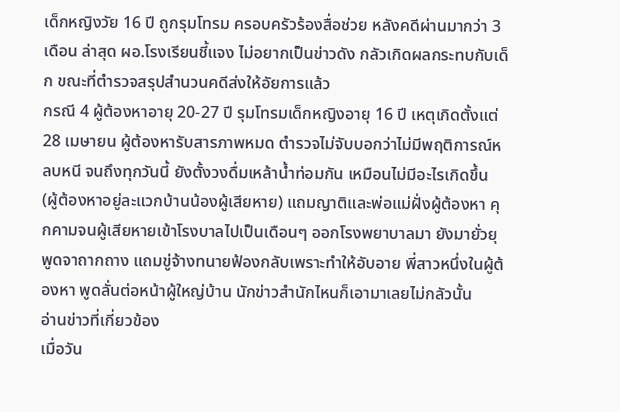เด็กหญิงวัย 16 ปี ถูกรุมโทรม ครอบครัวร้องสื่อช่วย หลังคดีผ่านมากว่า 3 เดือน ล่าสุด ผอ.โรงเรียนชี้แจง ไม่อยากเป็นข่าวดัง กลัวเกิดผลกระทบกับเด็ก ขณะที่ตำรวจสรุปสำนวนคดีส่งให้อัยการแล้ว
กรณี 4 ผู้ต้องหาอายุ 20-27 ปี รุมโทรมเด็กหญิงอายุ 16 ปี เหตุเกิดตั้งแต่ 28 เมษายน ผู้ต้องหารับสารภาพหมด ตำรวจไม่จับบอกว่าไม่มีพฤติการณ์หลบหนี จนถึงทุกวันนี้ ยังตั้งวงดื่มเหล้าน้ำท่อมกัน เหมือนไม่มีอะไรเกิดขึ้น (ผู้ต้องหาอยู่ละแวกบ้านน้องผู้เสียหาย) แถมญาติและพ่อแม่ฝั่งผู้ต้องหา คุกคามจนผู้เสียหายเข้าโรงบาลไปเป็นเดือนๆ ออกโรงพยาบาลมา ยังมายั่วยุพูดจาถากถาง แถมขู่จ้างทนายฟ้องกลับเพราะทำให้อับอาย พี่สาวหนึ่งในผู้ต้องหา พูดลั่นต่อหน้าผู้ใหญ่บ้าน นักข่าวสำนักไหนก็เอามาเลยไม่กลัวนั้น
อ่านข่าวที่เกี่ยวข้อง
เมื่อวัน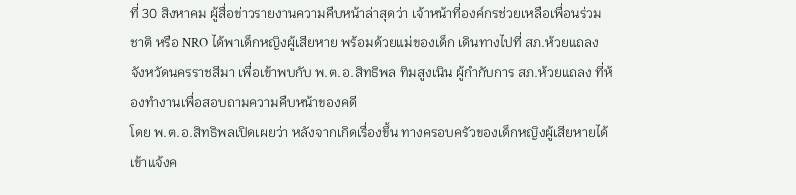ที่ 30 สิงหาคม ผู้สื่อข่าวรายงานความคืบหน้าล่าสุดว่า เจ้าหน้าที่องค์กรช่วยเหลือเพื่อนร่วมชาติ หรือ NRO ได้พาเด็กหญิงผู้เสียหาย พร้อมด้วยแม่ของเด็ก เดินทางไปที่ สภ.ห้วยแถลง จังหวัดนครราชสีมา เพื่อเข้าพบกับ พ.ต.อ.สิทธิพล ทิมสูงเนิน ผู้กำกับการ สภ.ห้วยแถลง ที่ห้องทำงานเพื่อสอบถามความคืบหน้าของคดี
โดย พ.ต.อ.สิทธิพลเปิดเผยว่า หลังจากเกิดเรื่องขึ้น ทางครอบครัวของเด็กหญิงผู้เสียหายได้เข้าแจ้งค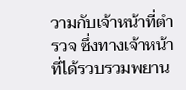วามกับเจ้าหน้าที่ตำรวจ ซึ่งทางเจ้าหน้าที่ได้รวบรวมพยาน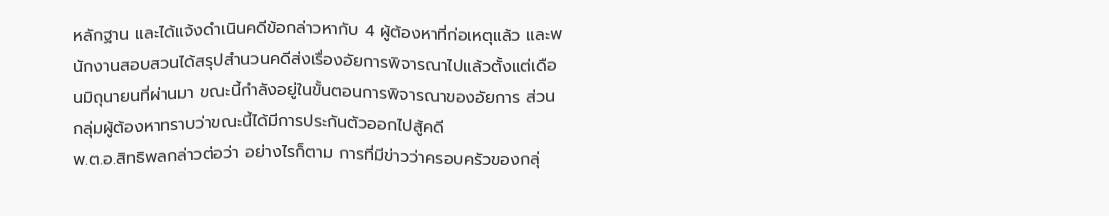หลักฐาน และได้แจ้งดำเนินคดีข้อกล่าวหากับ 4 ผู้ต้องหาที่ก่อเหตุแล้ว และพนักงานสอบสวนได้สรุปสำนวนคดีส่งเรื่องอัยการพิจารณาไปแล้วตั้งแต่เดือนมิถุนายนที่ผ่านมา ขณะนี้กำลังอยู่ในขั้นตอนการพิจารณาของอัยการ ส่วนกลุ่มผู้ต้องหาทราบว่าขณะนี้ได้มีการประกันตัวออกไปสู้คดี
พ.ต.อ.สิทธิพลกล่าวต่อว่า อย่างไรก็ตาม การที่มีข่าวว่าครอบครัวของกลุ่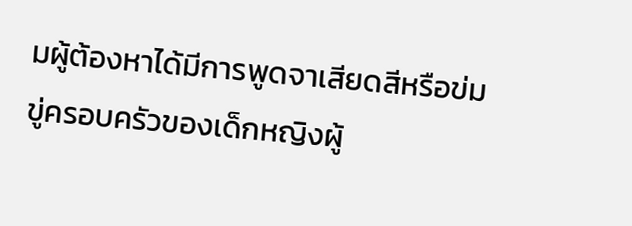มผู้ต้องหาได้มีการพูดจาเสียดสีหรือข่มขู่ครอบครัวของเด็กหญิงผู้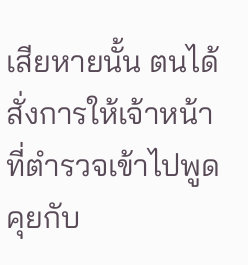เสียหายนั้น ตนได้สั่งการให้เจ้าหน้าที่ตำรวจเข้าไปพูดคุยกับ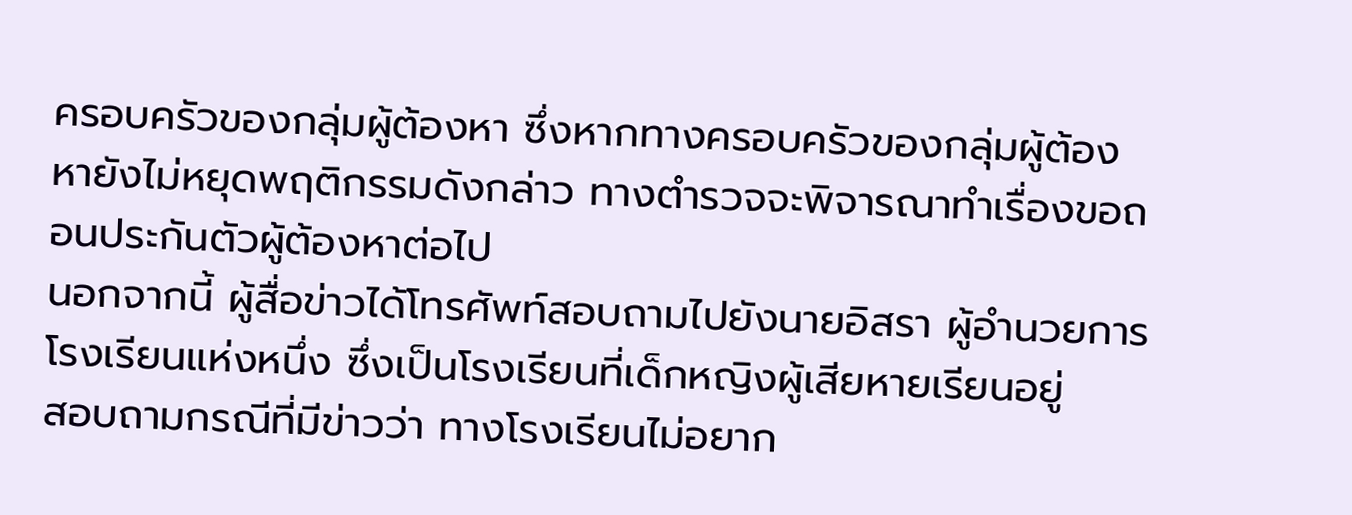ครอบครัวของกลุ่มผู้ต้องหา ซึ่งหากทางครอบครัวของกลุ่มผู้ต้องหายังไม่หยุดพฤติกรรมดังกล่าว ทางตำรวจจะพิจารณาทำเรื่องขอถอนประกันตัวผู้ต้องหาต่อไป
นอกจากนี้ ผู้สื่อข่าวได้โทรศัพท์สอบถามไปยังนายอิสรา ผู้อำนวยการโรงเรียนแห่งหนึ่ง ซึ่งเป็นโรงเรียนที่เด็กหญิงผู้เสียหายเรียนอยู่
สอบถามกรณีที่มีข่าวว่า ทางโรงเรียนไม่อยาก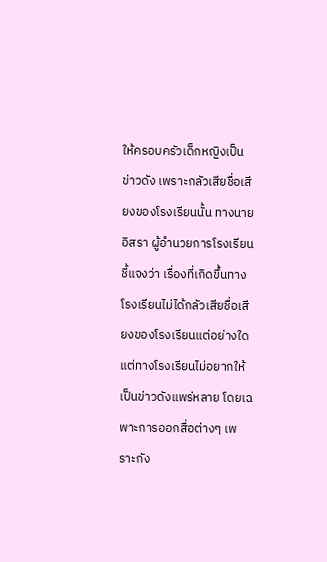ให้ครอบครัวเด็กหญิงเป็นข่าวดัง เพราะกลัวเสียชื่อเสียงของโรงเรียนนั้น ทางนายอิสรา ผู้อำนวยการโรงเรียนชี้แจงว่า เรื่องที่เกิดขึ้นทางโรงเรียนไม่ได้กลัวเสียชื่อเสียงของโรงเรียนแต่อย่างใด แต่ทางโรงเรียนไม่อยากให้เป็นข่าวดังแพร่หลาย โดยเฉพาะการออกสื่อต่างๆ เพราะกัง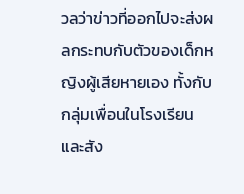วลว่าข่าวที่ออกไปจะส่งผลกระทบกับตัวของเด็กหญิงผู้เสียหายเอง ทั้งกับกลุ่มเพื่อนในโรงเรียน และสัง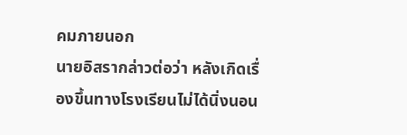คมภายนอก
นายอิสรากล่าวต่อว่า หลังเกิดเรื่องขึ้นทางโรงเรียนไม่ได้นิ่งนอน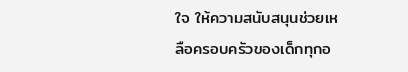ใจ ให้ความสนับสนุนช่วยเหลือครอบครัวของเด็กทุกอ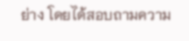ย่าง โดยได้สอบถามความ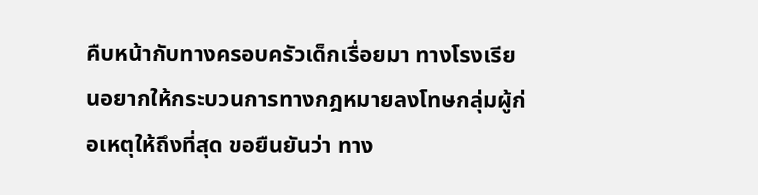คืบหน้ากับทางครอบครัวเด็กเรื่อยมา ทางโรงเรียนอยากให้กระบวนการทางกฎหมายลงโทษกลุ่มผู้ก่อเหตุให้ถึงที่สุด ขอยืนยันว่า ทาง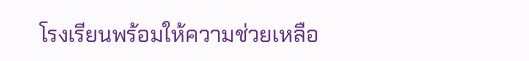โรงเรียนพร้อมให้ความช่วยเหลือ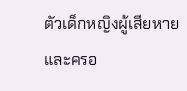ตัวเด็กหญิงผู้เสียหาย และครอ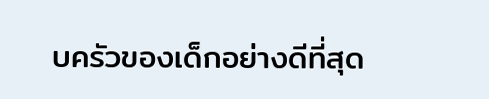บครัวของเด็กอย่างดีที่สุด